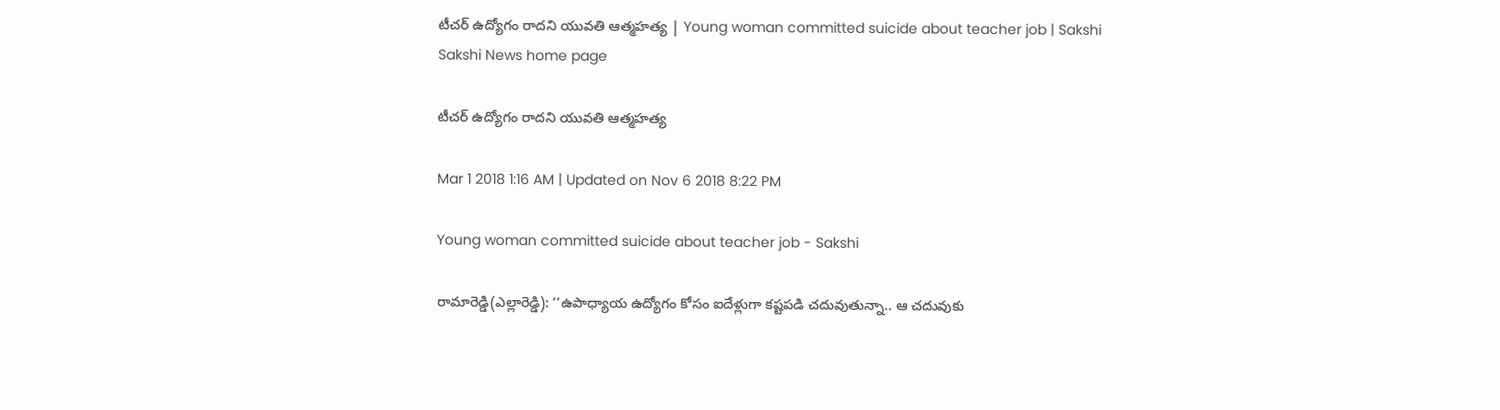టీచర్‌ ఉద్యోగం రాదని యువతి ఆత్మహత్య | Young woman committed suicide about teacher job | Sakshi
Sakshi News home page

టీచర్‌ ఉద్యోగం రాదని యువతి ఆత్మహత్య

Mar 1 2018 1:16 AM | Updated on Nov 6 2018 8:22 PM

Young woman committed suicide about teacher job - Sakshi

రామారెడ్డి(ఎల్లారెడ్డి): ‘‘ఉపాధ్యాయ ఉద్యోగం కోసం ఐదేళ్లుగా కష్టపడి చదువుతున్నా.. ఆ చదువుకు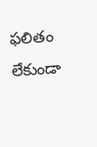ఫలితం లేకుండా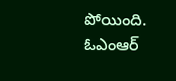పోయింది. ఓఎంఆర్‌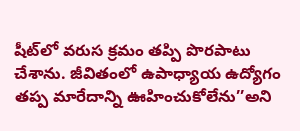షీట్‌లో వరుస క్రమం తప్పి పొరపాటు చేశాను. జీవితంలో ఉపాధ్యాయ ఉద్యోగం తప్ప మారేదాన్ని ఊహించుకోలేను’’అని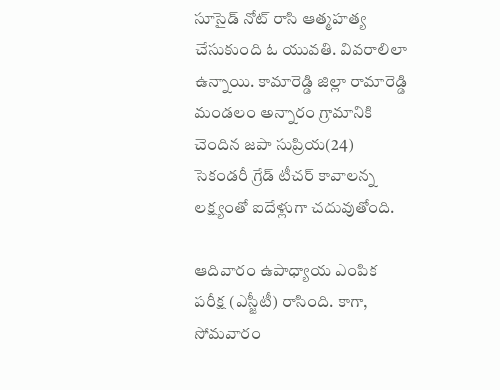సూసైడ్‌ నోట్‌ రాసి ఆత్మహత్య చేసుకుంది ఓ యువతి. వివరాలిలా ఉన్నాయి. కామారెడ్డి జిల్లా రామారెడ్డి మండలం అన్నారం గ్రామానికి చెందిన జపా సుప్రియ(24) సెకండరీ గ్రేడ్‌ టీచర్‌ కావాలన్న లక్ష్యంతో ఐదేళ్లుగా చదువుతోంది.

ఆదివారం ఉపాధ్యాయ ఎంపిక పరీక్ష (ఎస్జీటీ) రాసింది. కాగా, సోమవారం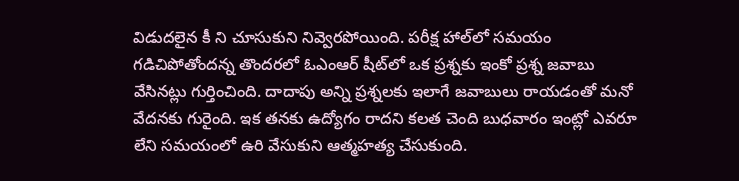విడుదలైన కీ ని చూసుకుని నివ్వెరపోయింది. పరీక్ష హాల్‌లో సమయం గడిచిపోతోందన్న తొందరలో ఓఎంఆర్‌ షీట్‌లో ఒక ప్రశ్నకు ఇంకో ప్రశ్న జవాబు వేసినట్లు గుర్తించింది. దాదాపు అన్ని ప్రశ్నలకు ఇలాగే జవాబులు రాయడంతో మనో వేదనకు గురైంది. ఇక తనకు ఉద్యోగం రాదని కలత చెంది బుధవారం ఇంట్లో ఎవరూ లేని సమయంలో ఉరి వేసుకుని ఆత్మహత్య చేసుకుంది.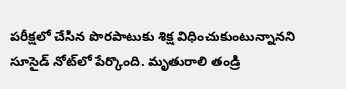పరీక్షలో చేసిన పొరపాటుకు శిక్ష విధించుకుంటున్నానని సూసైడ్‌ నోట్‌లో పేర్కొంది. మృతురాలి తండ్రి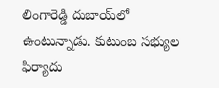లింగారెడ్డి దుబాయ్‌లో ఉంటున్నాడు. కుటుంబ సభ్యుల ఫిర్యాదు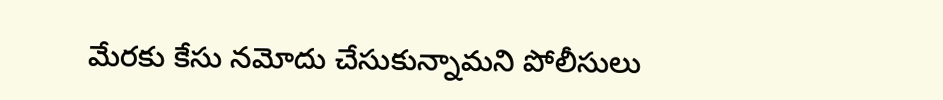మేరకు కేసు నమోదు చేసుకున్నామని పోలీసులు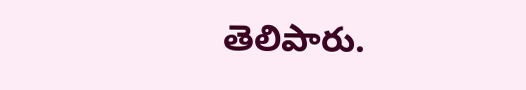తెలిపారు.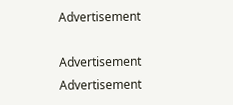Advertisement

Advertisement
Advertisement